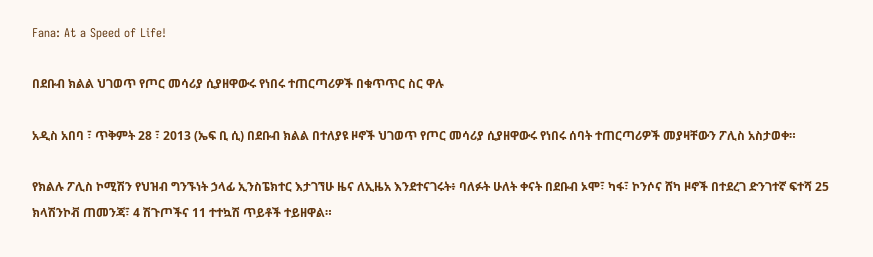Fana: At a Speed of Life!

በደቡብ ክልል ህገወጥ የጦር መሳሪያ ሲያዘዋውሩ የነበሩ ተጠርጣሪዎች በቁጥጥር ስር ዋሉ

አዲስ አበባ ፣ ጥቅምት 28 ፣ 2013 (ኤፍ ቢ ሲ) በደቡብ ክልል በተለያዩ ዞኖች ህገወጥ የጦር መሳሪያ ሲያዘዋውሩ የነበሩ ሰባት ተጠርጣሪዎች መያዛቸውን ፖሊስ አስታወቀ።

የክልሉ ፖሊስ ኮሚሽን የህዝብ ግንኙነት ኃላፊ ኢንስፔክተር እታገኘሁ ዜና ለኢዜአ እንደተናገሩት፥ ባለፉት ሁለት ቀናት በደቡብ ኦሞ፣ ካፋ፣ ኮንሶና ሸካ ዞኖች በተደረገ ድንገተኛ ፍተሻ 25 ክላሽንኮቭ ጠመንጃ፣ 4 ሽጉጦችና 11 ተተኳሽ ጥይቶች ተይዘዋል።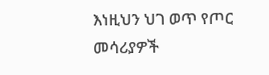እነዚህን ህገ ወጥ የጦር መሳሪያዎች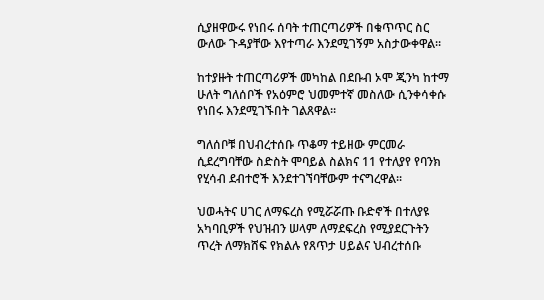ሲያዘዋውሩ የነበሩ ሰባት ተጠርጣሪዎች በቁጥጥር ስር ውለው ጉዳያቸው እየተጣራ እንደሚገኝም አስታውቀዋል።

ከተያዙት ተጠርጣሪዎች መካከል በደቡብ ኦሞ ጂንካ ከተማ ሁለት ግለሰቦች የአዕምሮ ህመምተኛ መስለው ሲንቀሳቀሱ የነበሩ እንደሚገኙበት ገልጸዋል።

ግለሰቦቹ በህብረተሰቡ ጥቆማ ተይዘው ምርመራ ሲደረግባቸው ስድስት ሞባይል ስልክና 11 የተለያየ የባንክ የሂሳብ ደብተሮች እንደተገኘባቸውም ተናግረዋል፡፡

ህወሓትና ሀገር ለማፍረስ የሚሯሯጡ ቡድኖች በተለያዩ አካባቢዎች የህዝብን ሠላም ለማደፍረስ የሚያደርጉትን ጥረት ለማክሸፍ የክልሉ የጸጥታ ሀይልና ህብረተሰቡ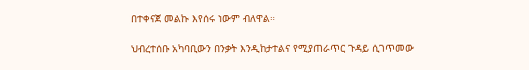በተቀናጀ መልኩ እየሰሩ ነውም ብለዋል።

ህብረተሰቡ አካባቢውን በንቃት እንዲከታተልና የሚያጠራጥር ጉዳይ ሲገጥመው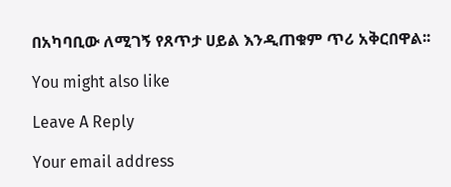በአካባቢው ለሚገኝ የጸጥታ ሀይል እንዲጠቁም ጥሪ አቅርበዋል፡፡

You might also like

Leave A Reply

Your email address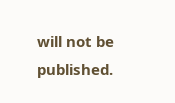will not be published.